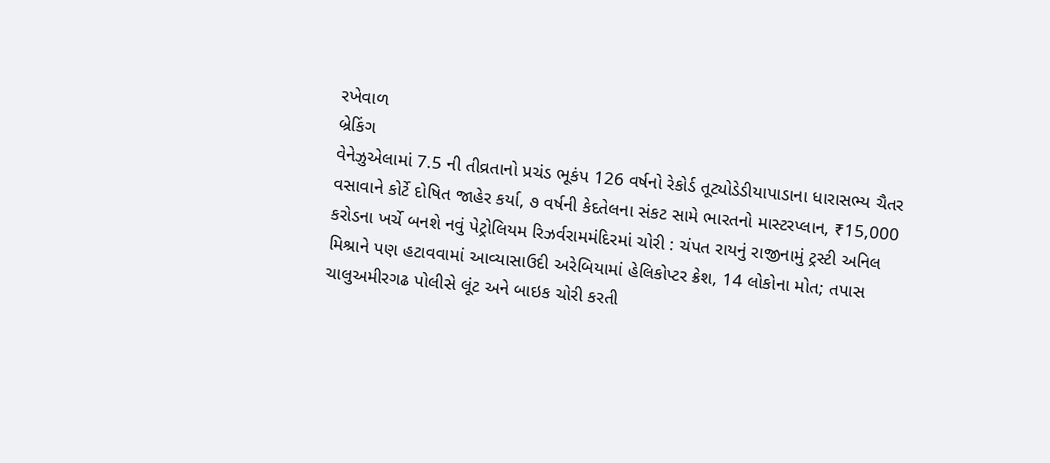રખેવાળ
બ્રેકિંગ
વેનેઝુએલામાં 7.5 ની તીવ્રતાનો પ્રચંડ ભૂકંપ 126 વર્ષનો રેકોર્ડ તૂટ્યોડેડીયાપાડાના ધારાસભ્ય ચૈતર વસાવાને કોર્ટે દોષિત જાહેર કર્યા, ૭ વર્ષની કેદતેલના સંકટ સામે ભારતનો માસ્ટરપ્લાન, ₹15,000 કરોડના ખર્ચે બનશે નવું પેટ્રોલિયમ રિઝર્વરામમંદિરમાં ચોરી : ચંપત રાયનું રાજીનામું ટ્રસ્ટી અનિલ મિશ્રાને પણ હટાવવામાં આવ્યાસાઉદી અરેબિયામાં હેલિકોપ્ટર ક્રેશ, 14 લોકોના મોત; તપાસ ચાલુઅમીરગઢ પોલીસે લૂંટ અને બાઇક ચોરી કરતી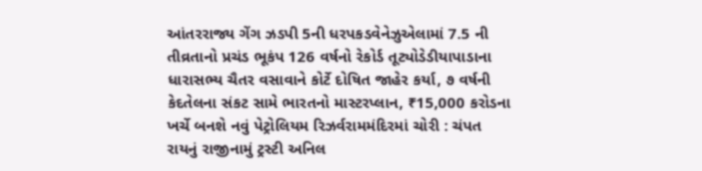આંતરરાજ્ય ગેંગ ઝડપી 5ની ધરપકડવેનેઝુએલામાં 7.5 ની તીવ્રતાનો પ્રચંડ ભૂકંપ 126 વર્ષનો રેકોર્ડ તૂટ્યોડેડીયાપાડાના ધારાસભ્ય ચૈતર વસાવાને કોર્ટે દોષિત જાહેર કર્યા, ૭ વર્ષની કેદતેલના સંકટ સામે ભારતનો માસ્ટરપ્લાન, ₹15,000 કરોડના ખર્ચે બનશે નવું પેટ્રોલિયમ રિઝર્વરામમંદિરમાં ચોરી : ચંપત રાયનું રાજીનામું ટ્રસ્ટી અનિલ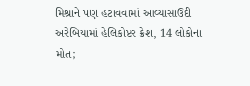મિશ્રાને પણ હટાવવામાં આવ્યાસાઉદી અરેબિયામાં હેલિકોપ્ટર ક્રેશ, 14 લોકોના મોત;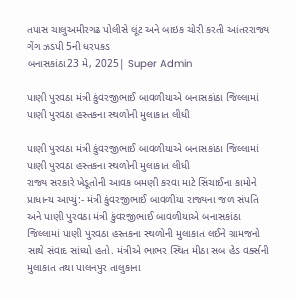તપાસ ચાલુઅમીરગઢ પોલીસે લૂંટ અને બાઇક ચોરી કરતી આંતરરાજ્ય ગેંગ ઝડપી 5ની ધરપકડ
બનાસકાંઠા23 મે, 2025| Super Admin

પાણી પુરવઠા મંત્રી કુંવરજીભાઈ બાવળીયાએ બનાસકાંઠા જિલ્લામાં પાણી પુરવઠા હસ્તકના સ્થળોની મુલાકાત લીધી

પાણી પુરવઠા મંત્રી કુંવરજીભાઈ બાવળીયાએ બનાસકાંઠા જિલ્લામાં પાણી પુરવઠા હસ્તકના સ્થળોની મુલાકાત લીધી
રાજ્ય સરકારે ખેડૂતોની આવક બમણી કરવા માટે સિંચાઈના કામોને પ્રાધાન્ય આપ્યું:- મંત્રી કુંવરજીભાઈ બાવળીયા રાજ્યના જળ સંપતિ અને પાણી પુરવઠા મંત્રી કુંવરજીભાઈ બાવળીયાએ બનાસકાંઠા જિલ્લામાં પાણી પુરવઠા હસ્તકના સ્થળોની મુલાકાત લઈને ગ્રામજનો સાથે સંવાદ સાંધ્યો હતો. મંત્રીએ ભાભર સ્થિત મીઠા સબ હેડ વર્ક્સની મુલાકાત તથા પાલનપુર તાલુકાના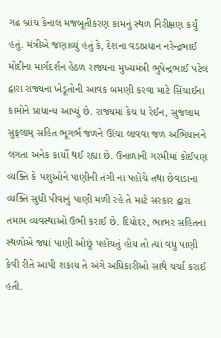ગઢ બ્રાંચ કેનાલ મજબૂતીકરણ કામનું સ્થળ નિરીક્ષણ કર્યું હતું. મંત્રીએ જણાવ્યું હતું કે, દેશના વડાપ્રધાન નરેન્દ્રભાઈ મોદીના માર્ગદર્શન હેઠળ રાજ્યના મુખ્યમંત્રી ભુપેન્દ્રભાઈ પટેલ દ્વારા રાજ્યના ખેડૂતોની આવક બમણી કરવા માટે સિંચાઈના કામોને પ્રાધાન્ય આપ્યું છે. રાજ્યમાં કેચ ધ રેઈન, સુજલામ સુફલામ્ સહિત ભૂગર્ભ જળને ઊંચા લાવવા જળ અભિયાનને લગતા અનેક કાર્યો થઈ રહ્યા છે. ઉનાળાની ગરમીમાં કોઈપણ વ્યક્તિ કે પશુઓને પાણીની તંગી ના પહોંચે તથા છેવાડાના વ્યક્તિ સુધી પીવાનું પાણી મળી રહે તે માટે સરકાર દ્વારા તમામ વ્યવસ્થાઓ ઉભી કરાઈ છે. દિયોદર, ભાભર સહિતના સ્થળોએ જ્યાં પાણી ઓછું પહોંચતું હોય તો ત્યાં વધુ પાણી કેવી રીતે આપી શકાય તે અંગે અધિકારીઓ સાથે ચર્ચા કરાઈ હતી.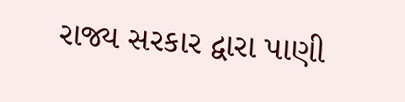રાજ્ય સરકાર દ્વારા પાણી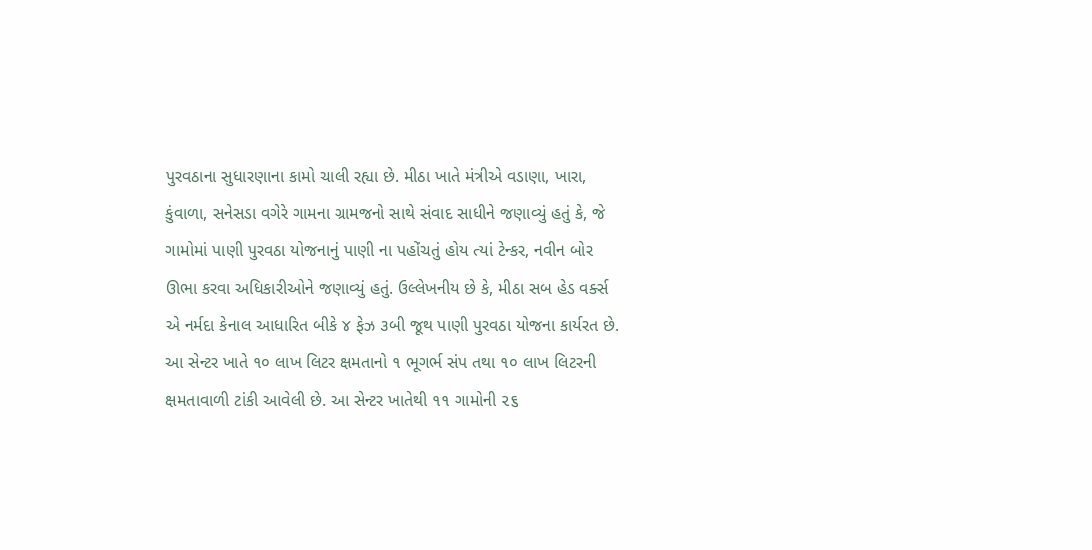પુરવઠાના સુધારણાના કામો ચાલી રહ્યા છે. મીઠા ખાતે મંત્રીએ વડાણા, ખારા, કુંવાળા, સનેસડા વગેરે ગામના ગ્રામજનો સાથે સંવાદ સાધીને જણાવ્યું હતું કે, જે ગામોમાં પાણી પુરવઠા યોજનાનું પાણી ના પહોંચતું હોય ત્યાં ટેન્કર, નવીન બોર ઊભા કરવા અધિકારીઓને જણાવ્યું હતું. ઉલ્લેખનીય છે કે, મીઠા સબ હેડ વર્ક્સ એ નર્મદા કેનાલ આધારિત બીકે ૪ ફેઝ ૩બી જૂથ પાણી પુરવઠા યોજના કાર્યરત છે. આ સેન્ટર ખાતે ૧૦ લાખ લિટર ક્ષમતાનો ૧ ભૂગર્ભ સંપ તથા ૧૦ લાખ લિટરની ક્ષમતાવાળી ટાંકી આવેલી છે. આ સેન્ટર ખાતેથી ૧૧ ગામોની ૨૬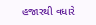હજારથી વધારે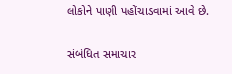લોકોને પાણી પહોંચાડવામાં આવે છે.

સંબંધિત સમાચાર